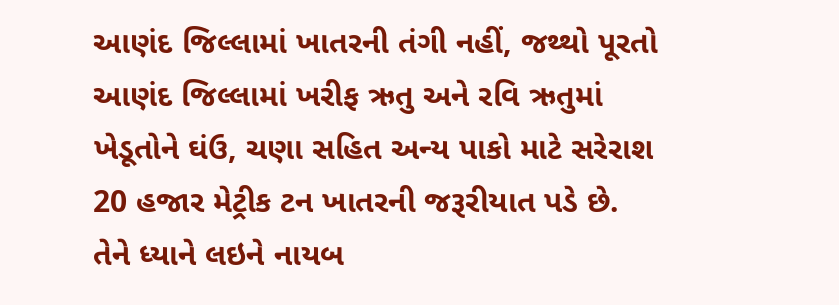આણંદ જિલ્લામાં ખાતરની તંગી નહીં, જથ્થો પૂરતો
આણંદ જિલ્લામાં ખરીફ ઋતુ અને રવિ ઋતુમાં ખેડૂતોને ઘંઉ, ચણા સહિત અન્ય પાકો માટે સરેરાશ 20 હજાર મેટ્રીક ટન ખાતરની જરૂરીયાત પડે છે. તેને ધ્યાને લઇને નાયબ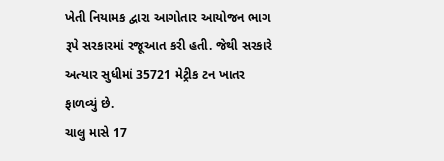ખેતી નિયામક દ્વારા આગોતાર આયોજન ભાગ રૂપે સરકારમાં રજૂઆત કરી હતી. જેથી સરકારે અત્યાર સુધીમાં 35721 મેટ્રીક ટન ખાતર ફાળવ્યું છે.
ચાલુ માસે 17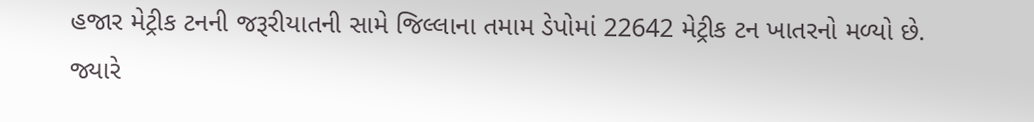હજાર મેટ્રીક ટનની જરૂરીયાતની સામે જિલ્લાના તમામ ડેપોમાં 22642 મેટ્રીક ટન ખાતરનો મળ્યો છે. જ્યારે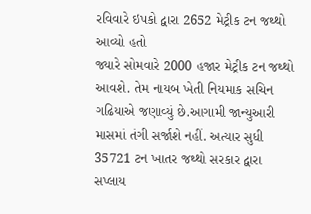રવિવારે ઇપકો દ્વારા 2652 મેટ્રીક ટન જથ્થો આવ્યો હતો
જ્યારે સોમવારે 2000 હજાર મેટ્રીક ટન જથ્થો આવશે. તેમ નાયબ ખેતી નિયમાક સચિન ગઢિયાએ જણાવ્યું છે.આગામી જાન્યુઆરી માસમાં તંગી સર્જાશે નહીં. અત્યાર સુધી 35721 ટન ખાતર જથ્થો સરકાર દ્વારા સપ્લાય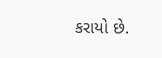કરાયો છે.